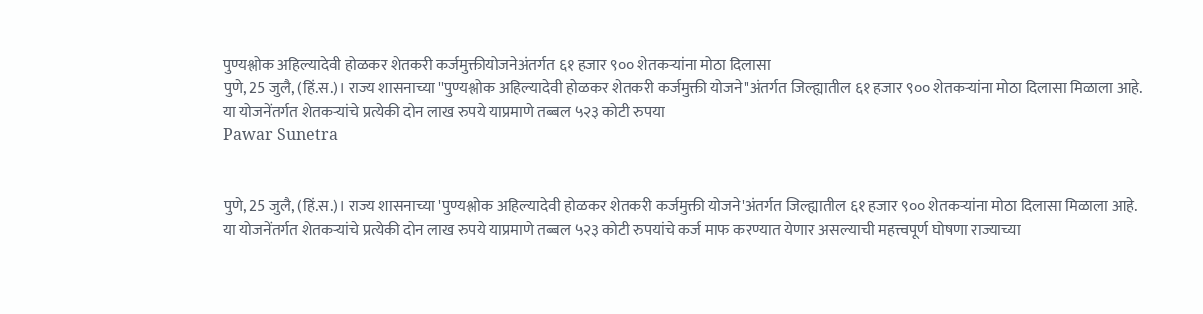पुण्यश्लोक अहिल्यादेवी होळकर शेतकरी कर्जमुक्तीयोजनेअंतर्गत ६१ हजार ९०० शेतकऱ्यांना मोठा दिलासा
पुणे, 25 जुलै, (हिं.स.)। राज्य शासनाच्या ''पुण्यश्लोक अहिल्यादेवी होळकर शेतकरी कर्जमुक्ती योजने''अंतर्गत जिल्ह्यातील ६१ हजार ९०० शेतकऱ्यांना मोठा दिलासा मिळाला आहे. या योजनेंतर्गत शेतकऱ्यांचे प्रत्येकी दोन लाख रुपये याप्रमाणे तब्बल ५२३ कोटी रुपया
Pawar Sunetra


पुणे, 25 जुलै, (हिं.स.)। राज्य शासनाच्या 'पुण्यश्लोक अहिल्यादेवी होळकर शेतकरी कर्जमुक्ती योजने'अंतर्गत जिल्ह्यातील ६१ हजार ९०० शेतकऱ्यांना मोठा दिलासा मिळाला आहे. या योजनेंतर्गत शेतकऱ्यांचे प्रत्येकी दोन लाख रुपये याप्रमाणे तब्बल ५२३ कोटी रुपयांचे कर्ज माफ करण्यात येणार असल्याची महत्त्वपूर्ण घोषणा राज्याच्या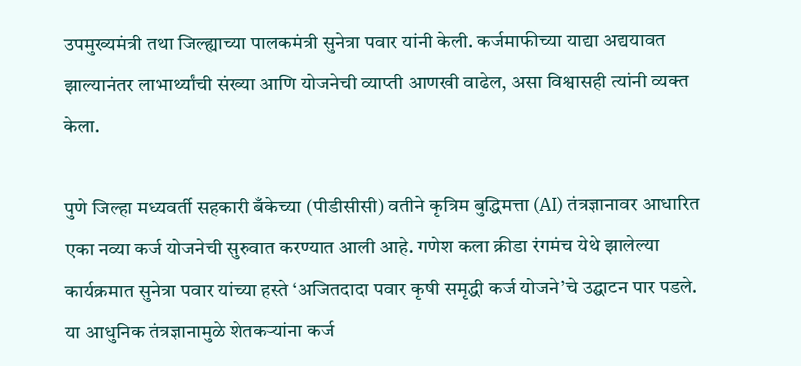उपमुख्यमंत्री तथा जिल्ह्याच्या पालकमंत्री सुनेत्रा पवार यांनी केली. कर्जमाफीच्या याद्या अद्ययावत झाल्यानंतर लाभार्थ्यांची संख्या आणि योजनेची व्याप्ती आणखी वाढेल, असा विश्वासही त्यांनी व्यक्त केला.

पुणे जिल्हा मध्यवर्ती सहकारी बँकेच्या (पीडीसीसी) वतीने कृत्रिम बुद्धिमत्ता (AI) तंत्रज्ञानावर आधारित एका नव्या कर्ज योजनेची सुरुवात करण्यात आली आहे. गणेश कला क्रीडा रंगमंच येथे झालेल्या कार्यक्रमात सुनेत्रा पवार यांच्या हस्ते ‘अजितदादा पवार कृषी समृद्धी कर्ज योजने’चे उद्घाटन पार पडले. या आधुनिक तंत्रज्ञानामुळे शेतकऱ्यांना कर्ज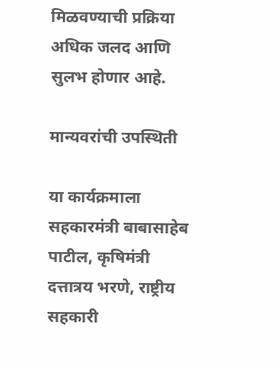मिळवण्याची प्रक्रिया अधिक जलद आणि सुलभ होणार आहे.

मान्यवरांची उपस्थिती

या कार्यक्रमाला सहकारमंत्री बाबासाहेब पाटील, कृषिमंत्री दत्तात्रय भरणे, राष्ट्रीय सहकारी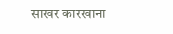साखर कारखाना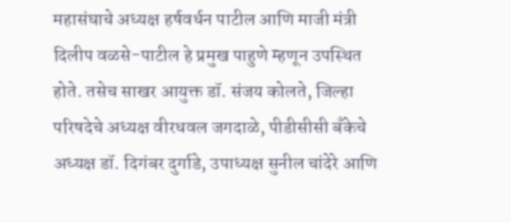महासंघाचे अध्यक्ष हर्षवर्धन पाटील आणि माजी मंत्री दिलीप वळसे-पाटील हे प्रमुख पाहुणे म्हणून उपस्थित होते. तसेच साखर आयुक्त डॉ. संजय कोलते, जिल्हा परिषदेचे अध्यक्ष वीरधवल जगदाळे, पीडीसीसी बँकेचे अध्यक्ष डॉ. दिगंबर दुर्गाडे, उपाध्यक्ष सुनील चांदेरे आणि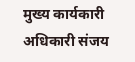मुख्य कार्यकारी अधिकारी संजय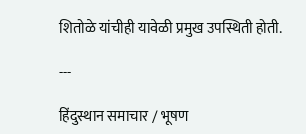शितोळे यांचीही यावेळी प्रमुख उपस्थिती होती.

---

हिंदुस्थान समाचार / भूषण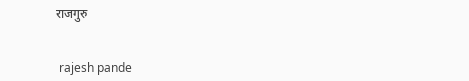राजगुरु


 rajesh pande